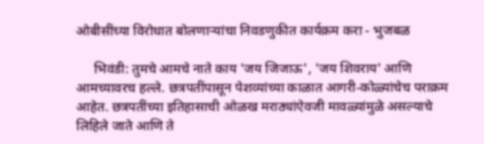ओबीसींच्या विरोधात बोलणाऱ्यांचा निवडणुकीत कार्यक्रम करा - भुजबळ

     भिवंडी: तुमचे आमचे नाते काय 'जय जिजाऊ', 'जय शिवराय' आणि आमच्यावरच हल्ले. छत्रपतींपासून पेशव्यांच्या काळात आगरी-कोळ्यांचेच पराक्रम आहेत. छत्रपतींच्या इतिहासाची ओळख मराठ्यांऐवजी मावळ्यांमुळे असल्याचे लिहिले जाते आणि ते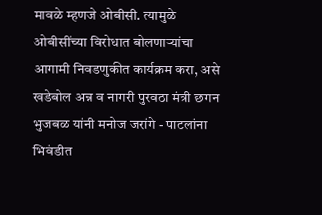मावळे म्हणजे ओबीसी. त्यामुळे ओबीसींच्या विरोधात बोलणाऱ्यांचा आगामी निवडणुकीत कार्यक्रम करा, असे खडेबोल अन्न व नागरी पुरवठा मंत्री छगन भुजबळ यांनी मनोज जरांगे - पाटलांना भिवंडीत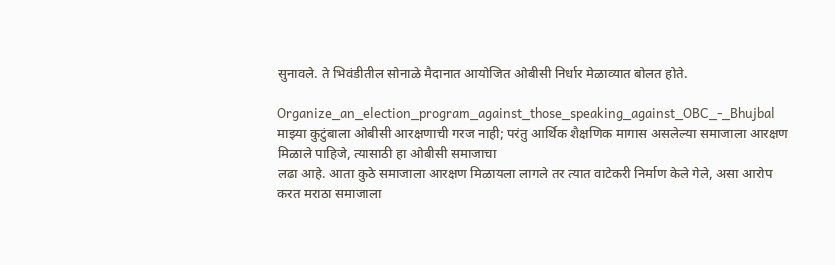सुनावले. ते भिवंडीतील सोनाळे मैदानात आयोजित ओबीसी निर्धार मेळाव्यात बोलत होते.

Organize_an_election_program_against_those_speaking_against_OBC_-_Bhujbal     माझ्या कुटुंबाला ओबीसी आरक्षणाची गरज नाही; परंतु आर्थिक शैक्षणिक मागास असलेल्या समाजाला आरक्षण मिळाले पाहिजे, त्यासाठी हा ओबीसी समाजाचा
लढा आहे. आता कुठे समाजाला आरक्षण मिळायला लागले तर त्यात वाटेकरी निर्माण केले गेले, असा आरोप करत मराठा समाजाला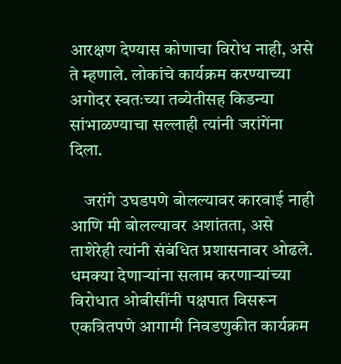आरक्षण देण्यास कोणाचा विरोध नाही, असे ते म्हणाले. लोकांचे कार्यक्रम करण्याच्या अगोदर स्वतःच्या तब्येतीसह किडन्या सांभाळण्याचा सल्लाही त्यांनी जरांगेंना दिला.

    जरांगे उघडपणे बोलल्यावर कारवाई नाही आणि मी बोलल्यावर अशांतता, असे ताशेरेही त्यांनी संबंधित प्रशासनावर ओढले. धमक्या देणाऱ्यांना सलाम करणाऱ्यांच्या विरोधात ओबीसींनी पक्षपात विसरून एकत्रितपणे आगामी निवडणुकीत कार्यक्रम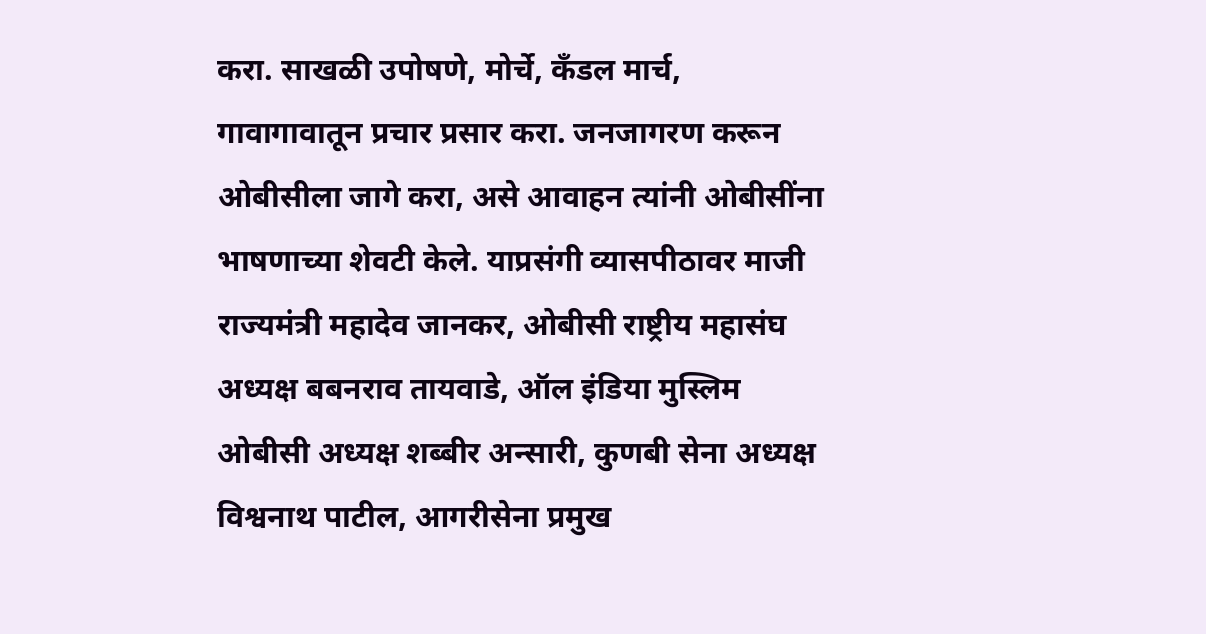करा. साखळी उपोषणे, मोर्चे, कँडल मार्च, गावागावातून प्रचार प्रसार करा. जनजागरण करून ओबीसीला जागे करा, असे आवाहन त्यांनी ओबीसींना भाषणाच्या शेवटी केले. याप्रसंगी व्यासपीठावर माजी राज्यमंत्री महादेव जानकर, ओबीसी राष्ट्रीय महासंघ अध्यक्ष बबनराव तायवाडे, ऑल इंडिया मुस्लिम ओबीसी अध्यक्ष शब्बीर अन्सारी, कुणबी सेना अध्यक्ष विश्वनाथ पाटील, आगरीसेना प्रमुख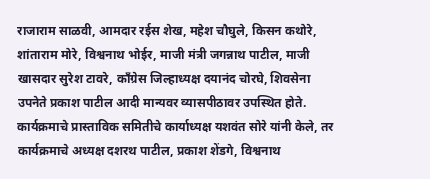राजाराम साळवी, आमदार रईस शेख, महेश चौघुले, किसन कथोरे, शांताराम मोरे, विश्वनाथ भोईर, माजी मंत्री जगन्नाथ पाटील, माजी खासदार सुरेश टावरे, काँग्रेस जिल्हाध्यक्ष दयानंद चोरघे, शिवसेना उपनेते प्रकाश पाटील आदी मान्यवर व्यासपीठावर उपस्थित होते. कार्यक्रमाचे प्रास्ताविक समितीचे कार्याध्यक्ष यशवंत सोरे यांनी केले, तर कार्यक्रमाचे अध्यक्ष दशरथ पाटील, प्रकाश शेंडगे, विश्वनाथ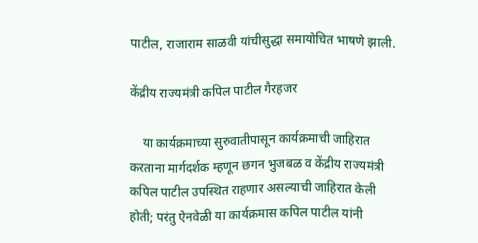पाटील, राजाराम साळवी यांचीसुद्धा समायोचित भाषणे झाली.

केंद्रीय राज्यमंत्री कपिल पाटील गैरहजर

    या कार्यक्रमाच्या सुरुवातीपासून कार्यक्रमाची जाहिरात करताना मार्गदर्शक म्हणून छगन भुजबळ व केंद्रीय राज्यमंत्री कपिल पाटील उपस्थित राहणार असल्याची जाहिरात केली होती; परंतु ऐनवेळी या कार्यक्रमास कपिल पाटील यांनी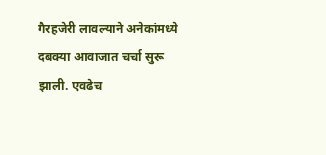गैरहजेरी लावल्याने अनेकांमध्ये दबक्या आवाजात चर्चा सुरू झाली. एवढेच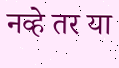नव्हे तर या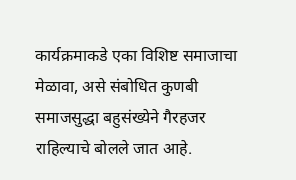कार्यक्रमाकडे एका विशिष्ट समाजाचा मेळावा, असे संबोधित कुणबी समाजसुद्धा बहुसंख्येने गैरहजर राहिल्याचे बोलले जात आहे.